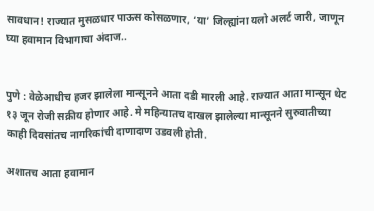सावधान! राज्यात मुसळधार पाऊस कोसळणार, ‘या’ जिल्ह्यांना यलो अलर्ट जारी, जाणून घ्या हवामान विभागाचा अंदाज..


पुणे : वेळेआधीच हजर झालेला मान्सूनने आता दडी मारली आहे. राज्यात आता मान्सून थेट १३ जून रोजी सक्रीय होणार आहे. मे महिन्यातच दाखल झालेल्या मान्सूनने सुरुवातीच्या काही दिवसांतच नागरिकांची दाणादाण उडवली होती.

अशातच आता हवामान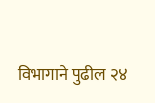विभागाने पुढील २४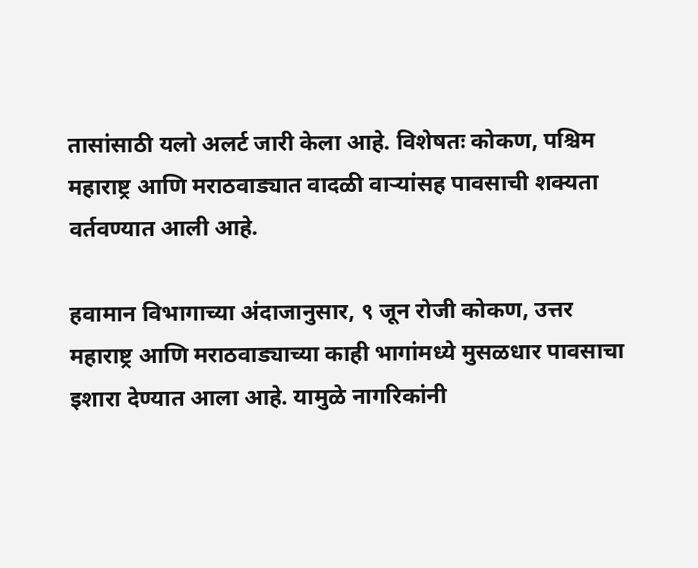तासांसाठी यलो अलर्ट जारी केला आहे. विशेषतः कोकण, पश्चिम महाराष्ट्र आणि मराठवाड्यात वादळी वाऱ्यांसह पावसाची शक्यता वर्तवण्यात आली आहे.

हवामान विभागाच्या अंदाजानुसार, ९ जून रोजी कोकण, उत्तर महाराष्ट्र आणि मराठवाड्याच्या काही भागांमध्ये मुसळधार पावसाचा इशारा देण्यात आला आहे. यामुळे नागरिकांनी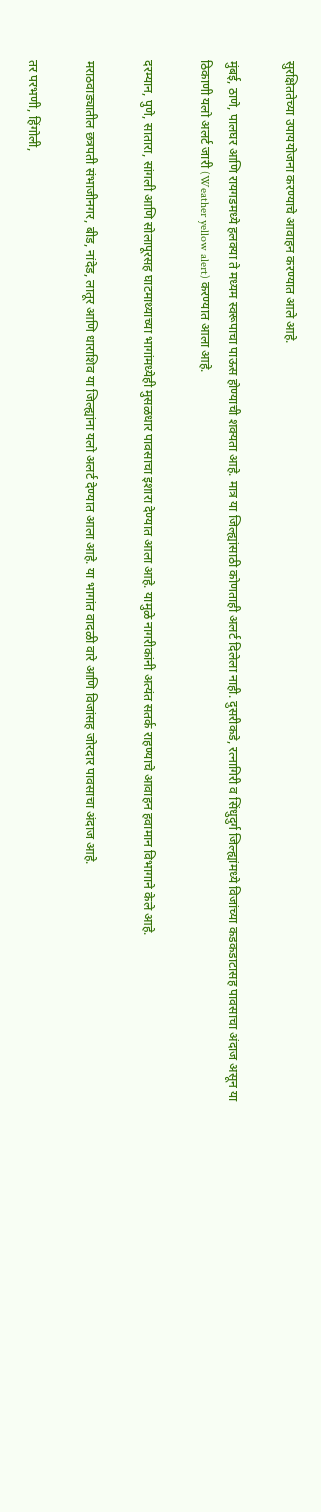सुरक्षिततेच्या उपाययोजना करण्याचे आवाहन करण्यात आले आहे.

मुंबई, ठाणे, पालघर आणि रायगडमध्ये हलक्या ते मध्यम स्वरूपाचा पाऊस होण्याची शक्यता आहे. मात्र या जिल्ह्यांसाठी कोणताही अलर्ट दिलेला नाही. दुसरीकडे, रत्नागिरी व सिंधुदुर्ग जिल्ह्यांमध्ये विजांच्या कडकडाटासह पावसाचा अंदाज असून या ठिकाणी यलो अलर्ट जारी (Weather yellow alert) करण्यात आला आहे.

दरम्यान, पुणे, सातारा, सांगली आणि सोलापूरसह घाटमाथ्याच्या भागांमध्येही मुसळधार पावसाचा इशारा देण्यात आला आहे. यामुळे नागरीकांनी अत्यंत सतर्क राहण्याचे आवाहन हवामान विभागाने केले आहे.

मराठवाड्यातील छत्रपती संभाजीनगर, बीड, नांदेड, लातूर आणि धाराशिव या जिल्ह्यांना यलो अलर्ट देण्यात आला आहे. या भागांत वादळी वारे आणि विजांसह जोरदार पावसाचा अंदाज आहे.

तर परभणी, हिंगोली,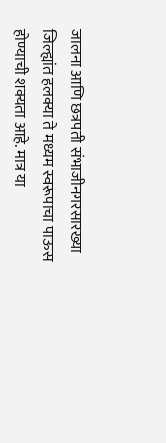जालना आणि छत्रपती संभाजीनगरसारख्या जिल्ह्यांत हलक्या ते मध्यम स्वरूपाचा पाऊस होण्याची शक्यता आहे. मात्र या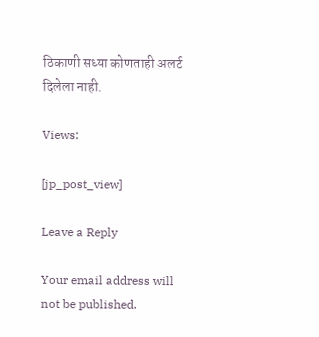ठिकाणी सध्या कोणताही अलर्ट दिलेला नाही.

Views:

[jp_post_view]

Leave a Reply

Your email address will not be published.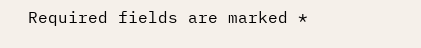Required fields are marked *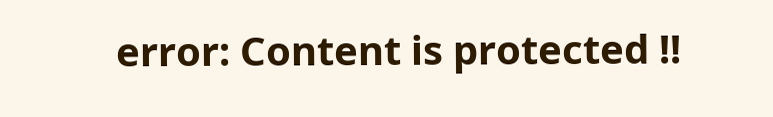error: Content is protected !!